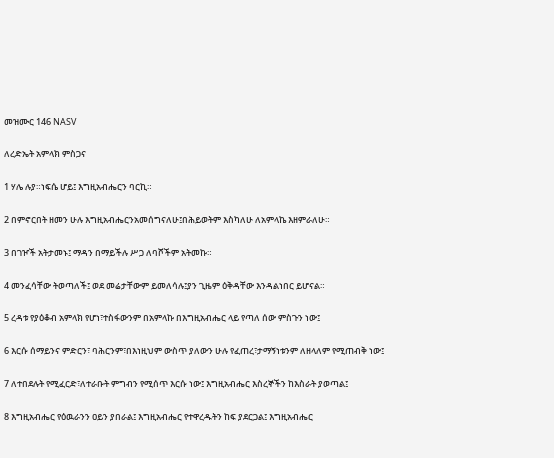መዝሙር 146 NASV

ለረድኤት አምላክ ምስጋና

1 ሃሌ ሉያ።ነፍሴ ሆይ፤ እግዚአብሔርን ባርኪ።

2 በምኖርበት ዘመን ሁሉ እግዚአብሔርንአመሰግናለሁ፤በሕይወትም እስካለሁ ለአምላኬ እዘምራለሁ።

3 በገዦች አትታመኑ፤ ማዳን በማይችሉ ሥጋ ለባሾችም አትመኩ።

4 መንፈሳቸው ትወጣለች፤ ወደ መሬታቸውም ይመለሳሉ፤ያን ጊዜም ዕቅዳቸው እንዳልነበር ይሆናል።

5 ረዳቱ የያዕቆብ አምላክ የሆነ፣ተስፋውንም በአምላኩ በእግዚአብሔር ላይ የጣለ ሰው ምስጉን ነው፤

6 እርሱ ሰማይንና ምድርን፣ ባሕርንም፣በእነዚህም ውስጥ ያለውን ሁሉ የፈጠረ፣ታማኝነቱንም ለዘላለም የሚጠብቅ ነው፤

7 ለተበደሉት የሚፈርድ፣ለተራቡት ምግብን የሚሰጥ እርሱ ነው፤ እግዚአብሔር እስረኞችን ከእስራት ያወጣል፤

8 እግዚአብሔር የዕዉራንን ዐይን ያበራል፤ እግዚአብሔር የተዋረዱትን ከፍ ያደርጋል፤ እግዚአብሔር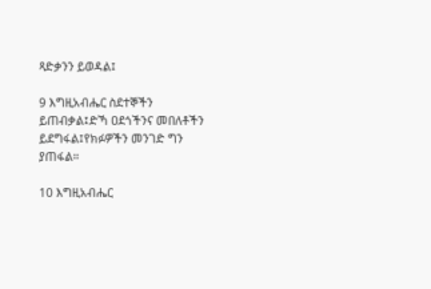ጻድቃንን ይወዳል፤

9 እግዚአብሔር ስደተኞችን ይጠብቃል፤ድኻ ዐደጎችንና መበለቶችን ይደግፋል፤የክፉዎችን መንገድ ግን ያጠፋል።

10 እግዚአብሔር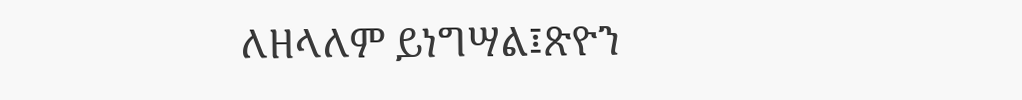ለዘላለም ይነግሣል፤ጽዮን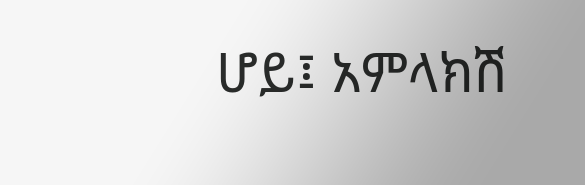ሆይ፤ አምላክሽ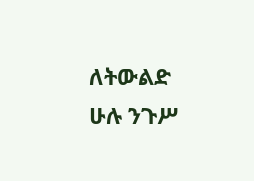ለትውልድ ሁሉ ንጉሥ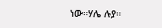ነው።ሃሌ ሉያ።